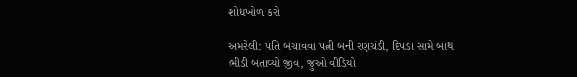શોધખોળ કરો

અમરેલી: પતિ બચાવવા પત્ની બની રણચંડી, દિપડા સામે બાથ ભીડી બતાવ્યો જીવ, જુઓ વીડિયો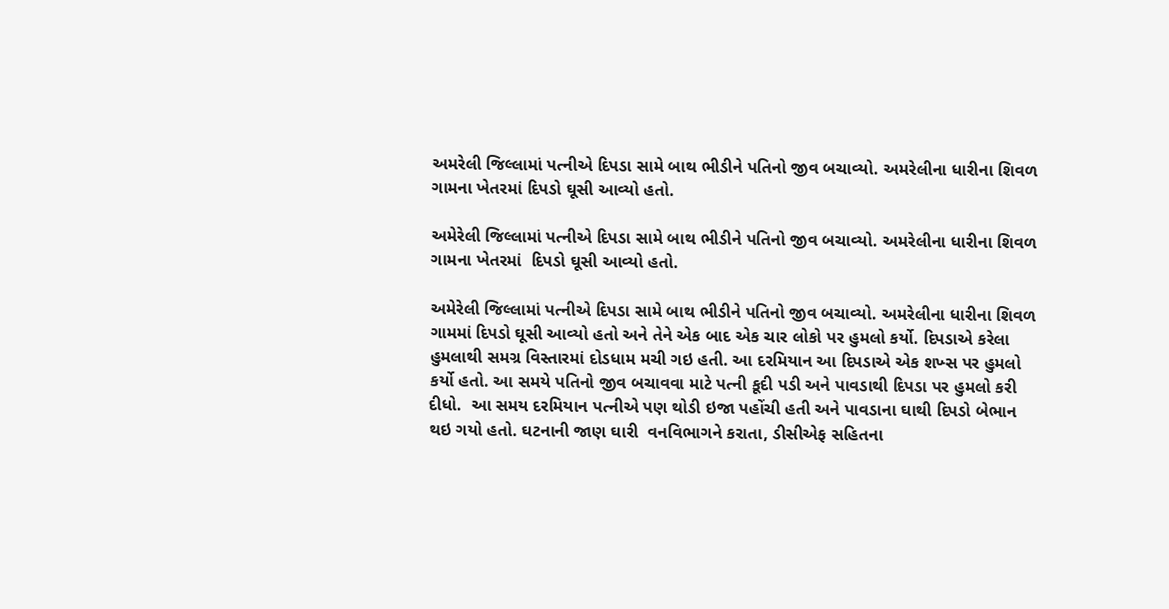અમરેલી જિલ્લામાં પત્નીએ દિપડા સામે બાથ ભીડીને પતિનો જીવ બચાવ્યો. અમરેલીના ધારીના શિવળ ગામના ખેતરમાં દિપડો ઘૂસી આવ્યો હતો.

અમેરેલી જિલ્લામાં પત્નીએ દિપડા સામે બાથ ભીડીને પતિનો જીવ બચાવ્યો. અમરેલીના ધારીના શિવળ ગામના ખેતરમાં  દિપડો ઘૂસી આવ્યો હતો.

અમેરેલી જિલ્લામાં પત્નીએ દિપડા સામે બાથ ભીડીને પતિનો જીવ બચાવ્યો. અમરેલીના ધારીના શિવળ ગામમાં દિપડો ઘૂસી આવ્યો હતો અને તેને એક બાદ એક ચાર લોકો પર હુમલો કર્યો. દિપડાએ કરેલા હુમલાથી સમગ્ર વિસ્તારમાં દોડધામ મચી ગઇ હતી. આ દરમિયાન આ દિપડાએ એક શખ્સ પર હુમલો કર્યો હતો. આ સમયે પતિનો જીવ બચાવવા માટે પત્ની કૂદી પડી અને પાવડાથી દિપડા પર હુમલો કરી દીધો.  આ સમય દરમિયાન પત્નીએ પણ થોડી ઇજા પહોંચી હતી અને પાવડાના ઘાથી દિપડો બેભાન થઇ ગયો હતો. ઘટનાની જાણ ઘારી  વનવિભાગને કરાતા, ડીસીએફ સહિતના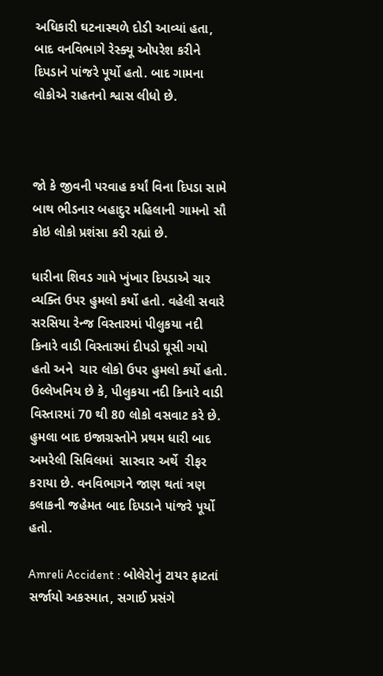અધિકારી ઘટનાસ્થળે દોડી આવ્યાં હતા, બાદ વનવિભાગે રેસ્ક્યૂ ઓપરેશ કરીને દિપડાને પાંજરે પૂર્યો હતો. બાદ ગામના લોકોએ રાહતનો શ્વાસ લીધો છે.



જો કે જીવની પરવાહ કર્યાં વિના દિપડા સામે બાથ ભીડનાર બહાદુર મહિલાની ગામનો સૌ કોઇ લોકો પ્રશંસા કરી રહ્યાં છે.

ધારીના શિવડ ગામે ખુંખાર દિપડાએ ચાર વ્યક્તિ ઉપર હુમલો કર્યો હતો. વહેલી સવારે સરસિયા રેન્જ વિસ્તારમાં પીલુકયા નદી કિનારે વાડી વિસ્તારમાં દીપડો ઘૂસી ગયો હતો અને  ચાર લોકો ઉપર હુમલો કર્યો હતો. ઉલ્લેખનિય છે કે, પીલુકયા નદી કિનારે વાડી વિસ્તારમાં 70 થી 80 લોકો વસવાટ કરે છે. હુમલા બાદ ઇજાગ્રસ્તોને પ્રથમ ધારી બાદ અમરેલી સિવિલમાં  સારવાર અર્થે  રીફર કરાયા છે. વનવિભાગને જાણ થતાં ત્રણ કલાકની જહેમત બાદ દિપડાને પાંજરે પૂર્યો હતો.

Amreli Accident : બોલેરોનું ટાયર ફાટતાં સર્જાયો અકસ્માત, સગાઈ પ્રસંગે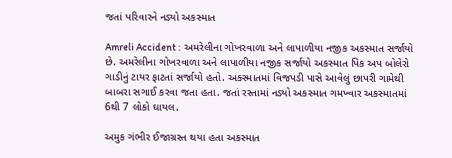જતાં પરિવારને નડ્યો અકસ્માત

Amreli Accident :  અમરેલીના ગોખરવાળા અને લાપાળીયા નજીક અકસ્માત સર્જાયો છે. અમરેલીના ગોખરવાળા અને લાપાળીયા નજીક સર્જાયો અકસ્માત પિક અપ બોલેરો ગાડીનું ટાયર ફાટતાં સર્જાયો હતો. અક્સ્માતમાં વિજપડી પાસે આવેલું છાપરી ગામેથી બાબરા સગાઈ કરવા જતા હતા. જતાં રસ્તામાં નડ્યો અકસ્માત ગમખ્વાર અકસ્માતમાં 6થી 7 લોકો ઘાયલ.

અમુક ગંભીર ઈજાગ્રસ્ત થયા હતા અકસ્માત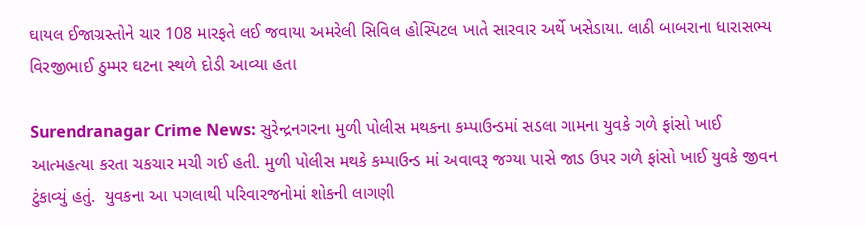ઘાયલ ઈજાગ્રસ્તોને ચાર 108 મારફતે લઈ જવાયા અમરેલી સિવિલ હોસ્પિટલ ખાતે સારવાર અર્થે ખસેડાયા. લાઠી બાબરાના ધારાસભ્ય વિરજીભાઈ ઠુમ્મર ઘટના સ્થળે દોડી આવ્યા હતા

Surendranagar Crime News: સુરેન્દ્રનગરના મુળી પોલીસ મથકના કમ્પાઉન્ડમાં સડલા ગામના યુવકે ગળે ફાંસો ખાઈ આત્મહત્યા કરતા ચકચાર મચી ગઈ હતી. મુળી પોલીસ મથકે કમ્પાઉન્ડ માં અવાવરૂ જગ્યા પાસે જાડ ઉપર ગળે ફાંસો ખાઈ યુવકે જીવન ટુંકાવ્યું હતું.  યુવકના આ પગલાથી પરિવારજનોમાં શોકની લાગણી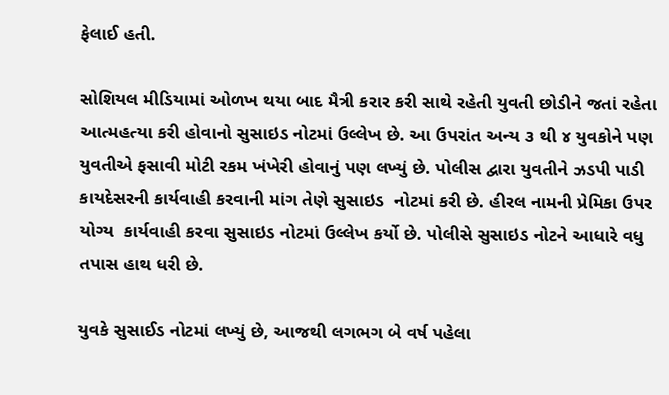ફેલાઈ હતી.

સોશિયલ મીડિયામાં ઓળખ થયા બાદ મૈત્રી કરાર કરી સાથે રહેતી યુવતી છોડીને જતાં રહેતા આત્મહત્યા કરી હોવાનો સુસાઇડ નોટમાં ઉલ્લેખ છે. આ ઉપરાંત અન્ય ૩ થી ૪ યુવકોને પણ યુવતીએ ફસાવી મોટી રકમ ખંખેરી હોવાનું પણ લખ્યું છે. પોલીસ દ્વારા યુવતીને ઝડપી પાડી કાયદેસરની કાર્યવાહી કરવાની માંગ તેણે સુસાઇડ  નોટમાં કરી છે. હીરલ નામની પ્રેમિકા ઉપર યોગ્ય  કાર્યવાહી કરવા સુસાઇડ નોટમાં ઉલ્લેખ કર્યો છે. પોલીસે સુસાઇડ નોટને આધારે વધુ તપાસ હાથ ધરી છે.

યુવકે સુસાઈડ નોટમાં લખ્યું છે, આજથી લગભગ બે વર્ષ પહેલા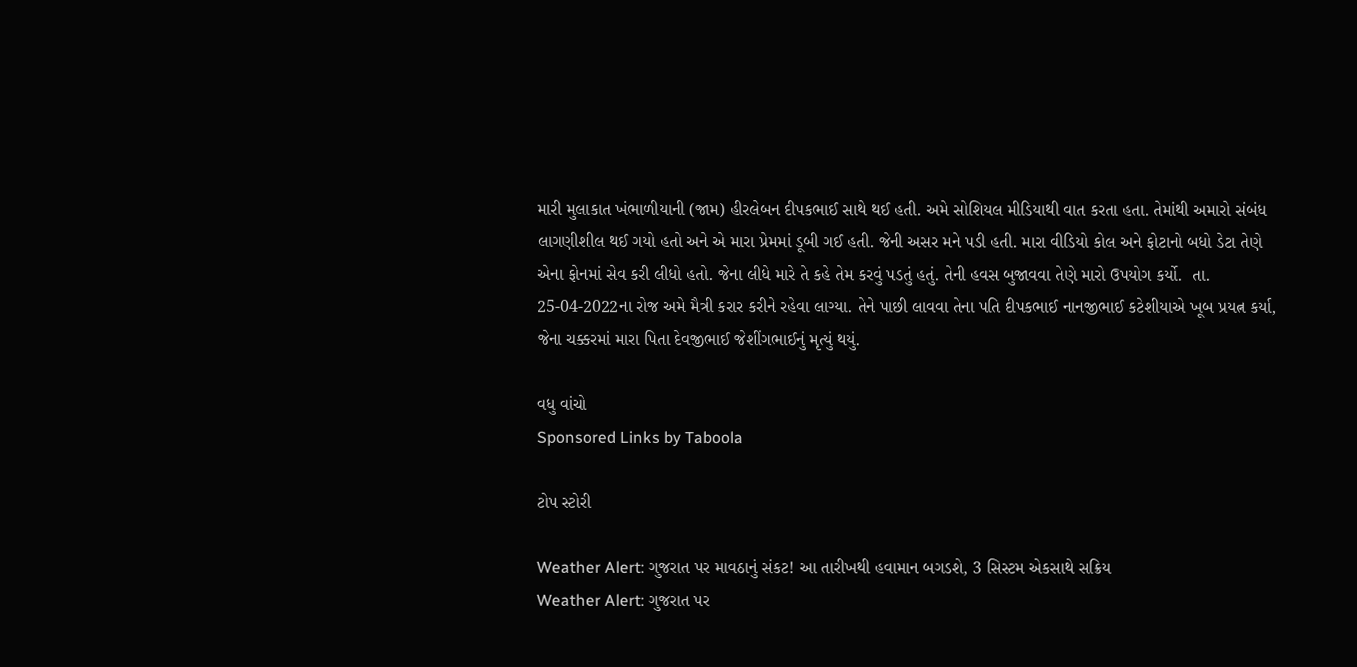મારી મુલાકાત ખંભાળીયાની (જામ) હીરલેબન દીપકભાઈ સાથે થઈ હતી. અમે સોશિયલ મીડિયાથી વાત કરતા હતા. તેમાંથી અમારો સંબંધ લાગણીશીલ થઈ ગયો હતો અને એ મારા પ્રેમમાં ડૂબી ગઈ હતી. જેની અસર મને પડી હતી. મારા વીડિયો કોલ અને ફોટાનો બધો ડેટા તેણે એના ફોનમાં સેવ કરી લીધો હતો. જેના લીધે મારે તે કહે તેમ કરવું પડતું હતું. તેની હવસ બુજાવવા તેણે મારો ઉપયોગ કર્યો.  તા. 25-04-2022ના રોજ અમે મૈત્રી કરાર કરીને રહેવા લાગ્યા. તેને પાછી લાવવા તેના પતિ દીપકભાઈ નાનજીભાઈ કટેશીયાએ ખૂબ પ્રયત્ન કર્યા, જેના ચક્કરમાં મારા પિતા દેવજીભાઈ જેશીંગભાઈનું મૃત્યું થયું.

વધુ વાંચો
Sponsored Links by Taboola

ટોપ સ્ટોરી

Weather Alert: ગુજરાત પર માવઠાનું સંકટ! આ તારીખથી હવામાન બગડશે, 3 સિસ્ટમ એકસાથે સક્રિય
Weather Alert: ગુજરાત પર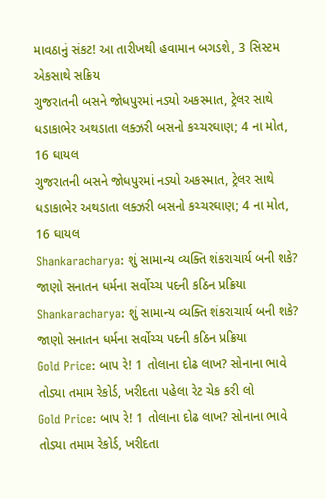માવઠાનું સંકટ! આ તારીખથી હવામાન બગડશે, 3 સિસ્ટમ એકસાથે સક્રિય
ગુજરાતની બસને જોધપુરમાં નડ્યો અકસ્માત, ટ્રેલર સાથે ધડાકાભેર અથડાતા લક્ઝરી બસનો કચ્ચરઘાણ; 4 ના મોત, 16 ઘાયલ
ગુજરાતની બસને જોધપુરમાં નડ્યો અકસ્માત, ટ્રેલર સાથે ધડાકાભેર અથડાતા લક્ઝરી બસનો કચ્ચરઘાણ; 4 ના મોત, 16 ઘાયલ
Shankaracharya: શું સામાન્ય વ્યક્તિ શંકરાચાર્ય બની શકે? જાણો સનાતન ધર્મના સર્વોચ્ચ પદની કઠિન પ્રક્રિયા
Shankaracharya: શું સામાન્ય વ્યક્તિ શંકરાચાર્ય બની શકે? જાણો સનાતન ધર્મના સર્વોચ્ચ પદની કઠિન પ્રક્રિયા
Gold Price: બાપ રે! 1 તોલાના દોઢ લાખ? સોનાના ભાવે તોડ્યા તમામ રેકોર્ડ, ખરીદતા પહેલા રેટ ચેક કરી લો
Gold Price: બાપ રે! 1 તોલાના દોઢ લાખ? સોનાના ભાવે તોડ્યા તમામ રેકોર્ડ, ખરીદતા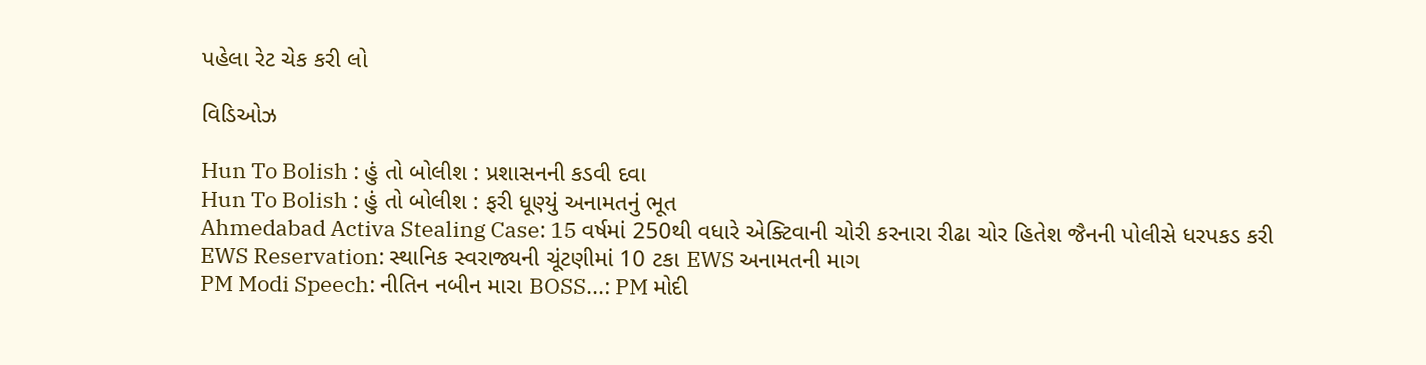પહેલા રેટ ચેક કરી લો

વિડિઓઝ

Hun To Bolish : હું તો બોલીશ : પ્રશાસનની કડવી દવા
Hun To Bolish : હું તો બોલીશ : ફરી ધૂણ્યું અનામતનું ભૂત
Ahmedabad Activa Stealing Case: 15 વર્ષમાં 250થી વધારે એક્ટિવાની ચોરી કરનારા રીઢા ચોર હિતેશ જૈનની પોલીસે ધરપકડ કરી
EWS Reservation: સ્થાનિક સ્વરાજ્યની ચૂંટણીમાં 10 ટકા EWS અનામતની માગ
PM Modi Speech: નીતિન નબીન મારા BOSS...: PM મોદી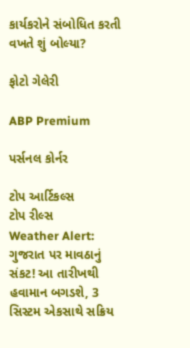કાર્યકરોને સંબોધિત કરતી વખતે શું બોલ્યા?

ફોટો ગેલેરી

ABP Premium

પર્સનલ કોર્નર

ટોપ આર્ટિકલ્સ
ટોપ રીલ્સ
Weather Alert: ગુજરાત પર માવઠાનું સંકટ! આ તારીખથી હવામાન બગડશે, 3 સિસ્ટમ એકસાથે સક્રિય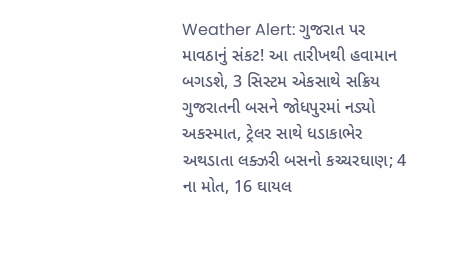Weather Alert: ગુજરાત પર માવઠાનું સંકટ! આ તારીખથી હવામાન બગડશે, 3 સિસ્ટમ એકસાથે સક્રિય
ગુજરાતની બસને જોધપુરમાં નડ્યો અકસ્માત, ટ્રેલર સાથે ધડાકાભેર અથડાતા લક્ઝરી બસનો કચ્ચરઘાણ; 4 ના મોત, 16 ઘાયલ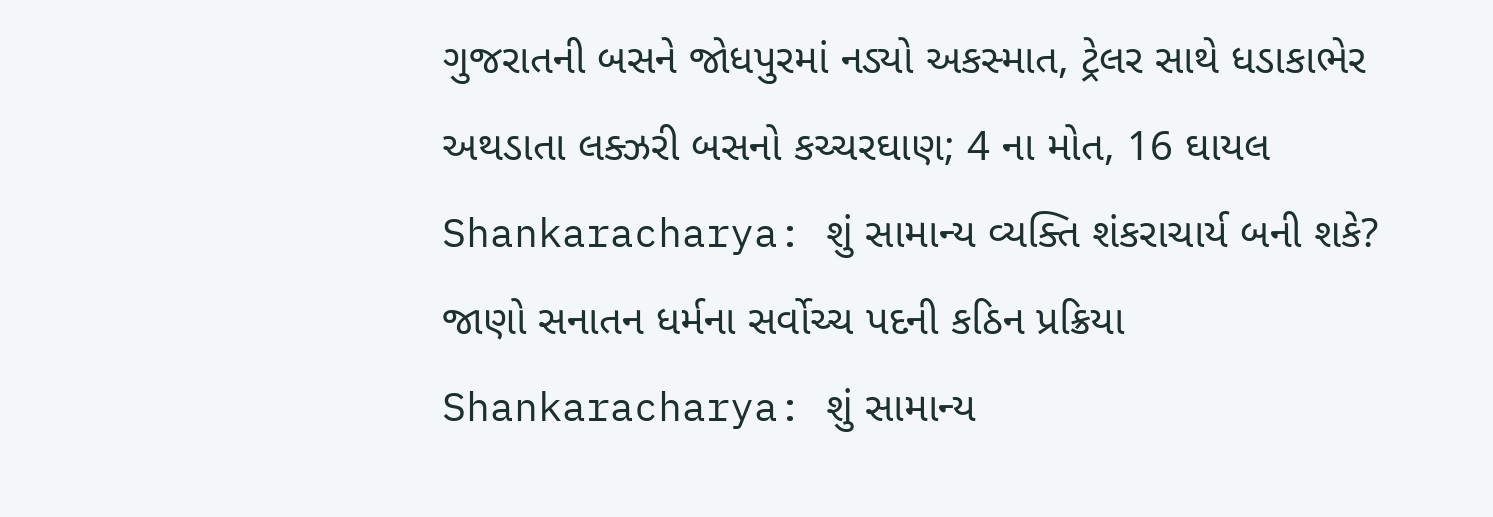ગુજરાતની બસને જોધપુરમાં નડ્યો અકસ્માત, ટ્રેલર સાથે ધડાકાભેર અથડાતા લક્ઝરી બસનો કચ્ચરઘાણ; 4 ના મોત, 16 ઘાયલ
Shankaracharya: શું સામાન્ય વ્યક્તિ શંકરાચાર્ય બની શકે? જાણો સનાતન ધર્મના સર્વોચ્ચ પદની કઠિન પ્રક્રિયા
Shankaracharya: શું સામાન્ય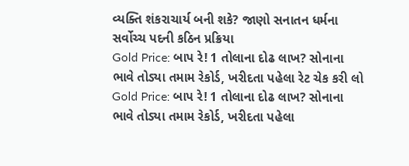વ્યક્તિ શંકરાચાર્ય બની શકે? જાણો સનાતન ધર્મના સર્વોચ્ચ પદની કઠિન પ્રક્રિયા
Gold Price: બાપ રે! 1 તોલાના દોઢ લાખ? સોનાના ભાવે તોડ્યા તમામ રેકોર્ડ, ખરીદતા પહેલા રેટ ચેક કરી લો
Gold Price: બાપ રે! 1 તોલાના દોઢ લાખ? સોનાના ભાવે તોડ્યા તમામ રેકોર્ડ, ખરીદતા પહેલા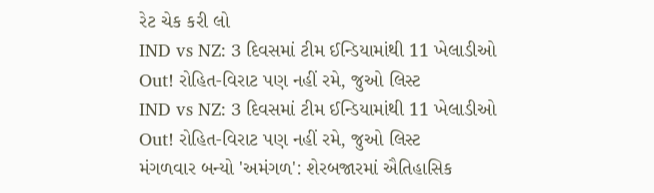રેટ ચેક કરી લો
IND vs NZ: 3 દિવસમાં ટીમ ઈન્ડિયામાંથી 11 ખેલાડીઓ Out! રોહિત-વિરાટ પણ નહીં રમે, જુઓ લિસ્ટ
IND vs NZ: 3 દિવસમાં ટીમ ઈન્ડિયામાંથી 11 ખેલાડીઓ Out! રોહિત-વિરાટ પણ નહીં રમે, જુઓ લિસ્ટ
મંગળવાર બન્યો 'અમંગળ': શેરબજારમાં ઐતિહાસિક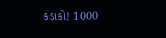કડાકો! 1000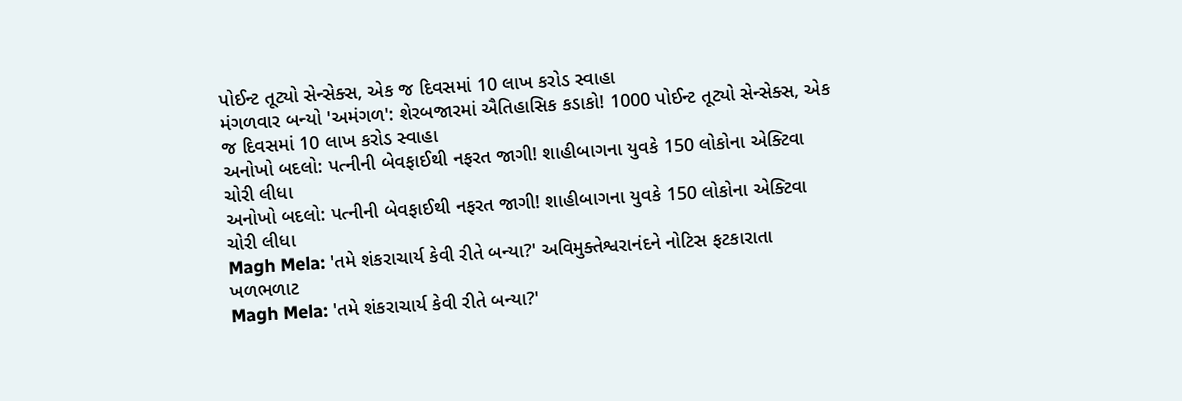પોઈન્ટ તૂટ્યો સેન્સેક્સ, એક જ દિવસમાં 10 લાખ કરોડ સ્વાહા
મંગળવાર બન્યો 'અમંગળ': શેરબજારમાં ઐતિહાસિક કડાકો! 1000 પોઈન્ટ તૂટ્યો સેન્સેક્સ, એક જ દિવસમાં 10 લાખ કરોડ સ્વાહા
અનોખો બદલો: પત્નીની બેવફાઈથી નફરત જાગી! શાહીબાગના યુવકે 150 લોકોના એક્ટિવા ચોરી લીધા
અનોખો બદલો: પત્નીની બેવફાઈથી નફરત જાગી! શાહીબાગના યુવકે 150 લોકોના એક્ટિવા ચોરી લીધા
Magh Mela: 'તમે શંકરાચાર્ય કેવી રીતે બન્યા?' અવિમુક્તેશ્વરાનંદને નોટિસ ફટકારાતા ખળભળાટ
Magh Mela: 'તમે શંકરાચાર્ય કેવી રીતે બન્યા?'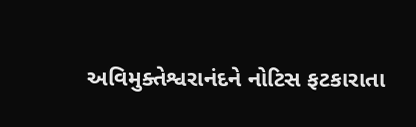અવિમુક્તેશ્વરાનંદને નોટિસ ફટકારાતા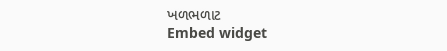ખળભળાટ
Embed widget